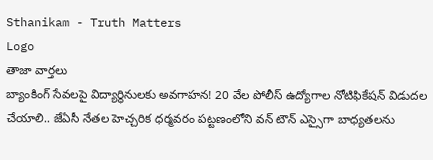Sthanikam - Truth Matters
Logo
తాజా వార్తలు
బ్యాంకింగ్ సేవలపై విద్యార్థినులకు అవగాహన! 20 వేల పోలీస్ ఉద్యోగాల నోటిఫికేషన్ విడుదల చేయాలి.. జేఏసీ నేతల హెచ్చరిక ధర్మవరం పట్టణంలోని వన్ టౌన్ ఎస్సైగా బాధ్యతలను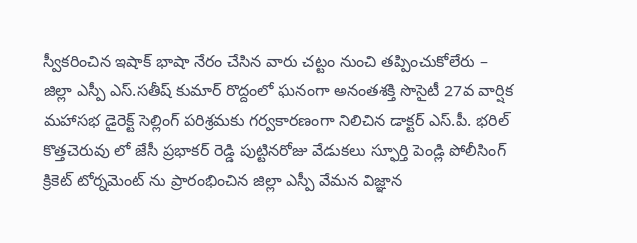స్వీకరించిన ఇషాక్ భాషా నేరం చేసిన వారు చట్టం నుంచి తప్పించుకోలేరు – జిల్లా ఎస్పీ ఎస్.సతీష్ కుమార్ రొద్దంలో ఘనంగా అనంతశక్తి సొసైటీ 27వ వార్షిక మహాసభ డైరెక్ట్ సెల్లింగ్ పరిశ్రమకు గర్వకారణంగా నిలిచిన డాక్టర్ ఎస్.పీ. భరిల్ కొత్తచెరువు లో జేసీ ప్రభాకర్ రెడ్డి పుట్టినరోజు వేడుకలు స్ఫూర్తి పెండ్లి పోలీసింగ్ క్రికెట్ టోర్నమెంట్ ను ప్రారంభించిన జిల్లా ఎస్పీ వేమన విజ్ఞాన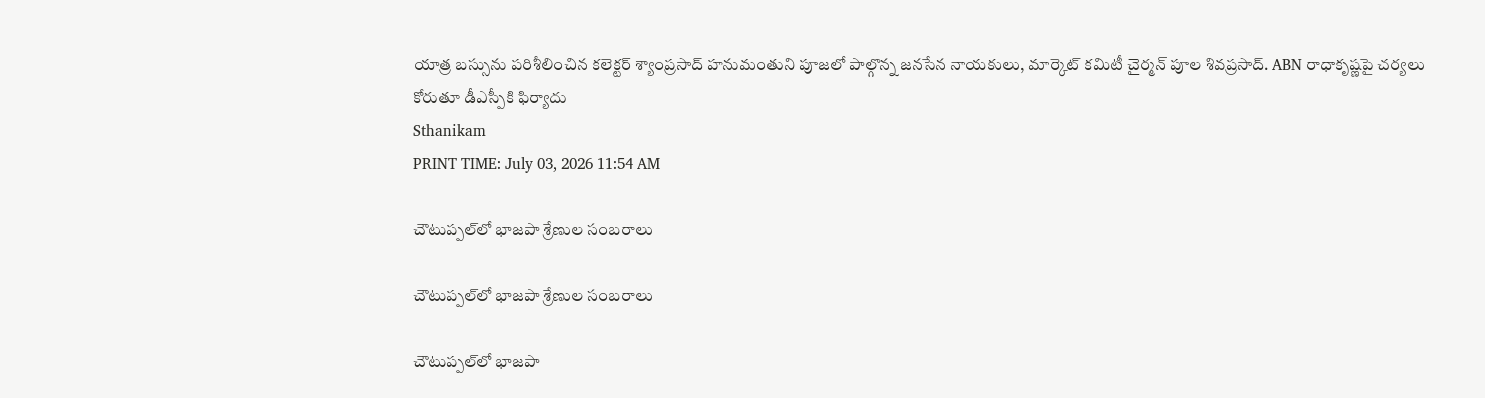యాత్ర బస్సును పరిశీలించిన కలెక్టర్ శ్యాంప్రసాద్ హనుమంతుని పూజలో పాల్గొన్న జనసేన నాయకులు, మార్కెట్ కమిటీ చైర్మన్ పూల శివప్రసాద్. ABN రాధాకృష్ణపై చర్యలు కోరుతూ డీఎస్పీకి ఫిర్యాదు
Sthanikam
PRINT TIME: July 03, 2026 11:54 AM

చౌటుప్పల్‌లో భాజపా శ్రేణుల సంబరాలు

చౌటుప్పల్‌లో భాజపా శ్రేణుల సంబరాలు

చౌటుప్పల్‌లో భాజపా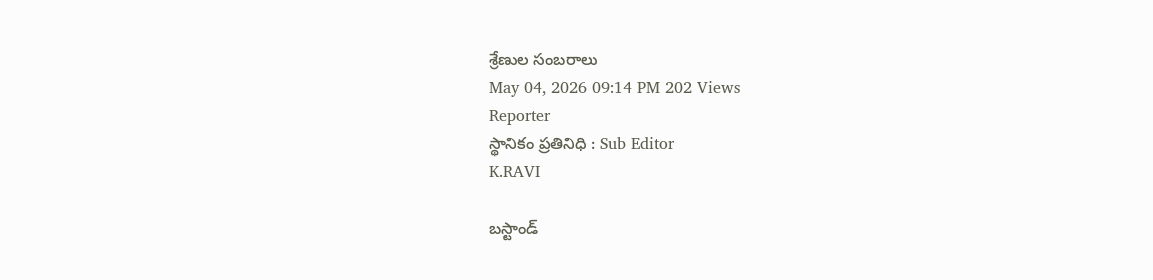శ్రేణుల సంబరాలు
May 04, 2026 09:14 PM 202 Views
Reporter
స్థానికం ప్రతినిధి : Sub Editor
K.RAVI

బస్టాండ్‌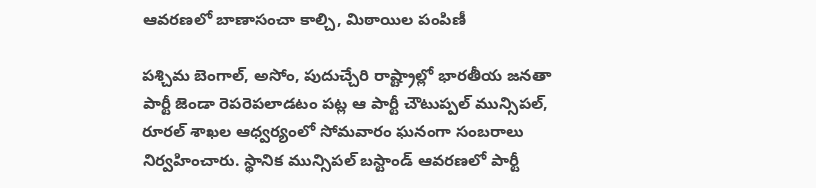ఆవరణలో బాణాసంచా కాల్చి, మిఠాయిల పంపిణీ

పశ్చిమ బెంగాల్‌, అసోం, పుదుచ్చేరి రాష్ట్రాల్లో భారతీయ జనతా పార్టీ జెండా రెపరెపలాడటం పట్ల ఆ పార్టీ చౌటుప్పల్‌ మున్సిపల్‌, రూరల్‌ శాఖల ఆధ్వర్యంలో సోమవారం ఘనంగా సంబరాలు నిర్వహించారు. స్థానిక మున్సిపల్‌ బస్టాండ్‌ ఆవరణలో పార్టీ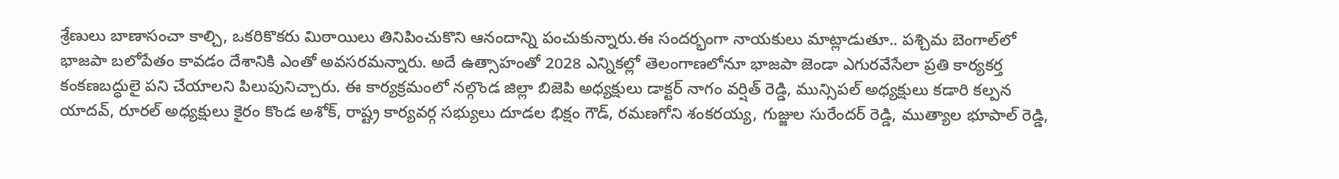శ్రేణులు బాణాసంచా కాల్చి, ఒకరికొకరు మిఠాయిలు తినిపించుకొని ఆనందాన్ని పంచుకున్నారు.ఈ సందర్భంగా నాయకులు మాట్లాడుతూ.. పశ్చిమ బెంగాల్‌లో భాజపా బలోపేతం కావడం దేశానికి ఎంతో అవసరమన్నారు. అదే ఉత్సాహంతో 2028 ఎన్నికల్లో తెలంగాణలోనూ భాజపా జెండా ఎగురవేసేలా ప్రతి కార్యకర్త కంకణబద్ధులై పని చేయాలని పిలుపునిచ్చారు. ఈ కార్యక్రమంలో నల్గొండ జిల్లా బిజెపి అధ్యక్షులు డాక్టర్ నాగం వర్షిత్ రెడ్డి, మున్సిపల్ అధ్యక్షులు కడారి కల్పన యాదవ్, రూరల్ అధ్యక్షులు కైరం కొండ అశోక్, రాష్ట్ర కార్యవర్గ సభ్యులు దూడల భిక్షం గౌడ్, రమణగోని శంకరయ్య, గుజ్జుల సురేందర్ రెడ్డి, ముత్యాల భూపాల్ రెడ్డి,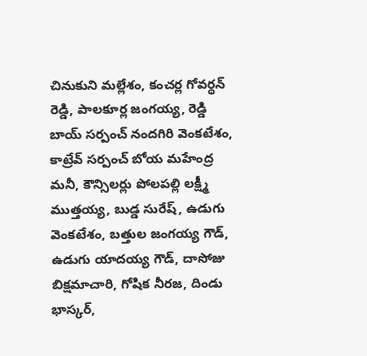చినుకుని మల్లేశం, కంచర్ల గోవర్ధన్ రెడ్డి, పాలకూర్ల జంగయ్య, రెడ్డి బాయ్ సర్పంచ్ నందగిరి వెంకటేశం, కాట్రేవ్ సర్పంచ్ బోయ మహేంద్ర మనీ, కౌన్సిలర్లు పోలపల్లి లక్ష్మీ ముత్తయ్య, బుడ్డ సురేష్, ఉడుగు వెంకటేశం, బత్తుల జంగయ్య గౌడ్, ఉడుగు యాదయ్య గౌడ్, దాసోజు బిక్షమాచారి, గోషిక నీరజ, దిండు భాస్కర్,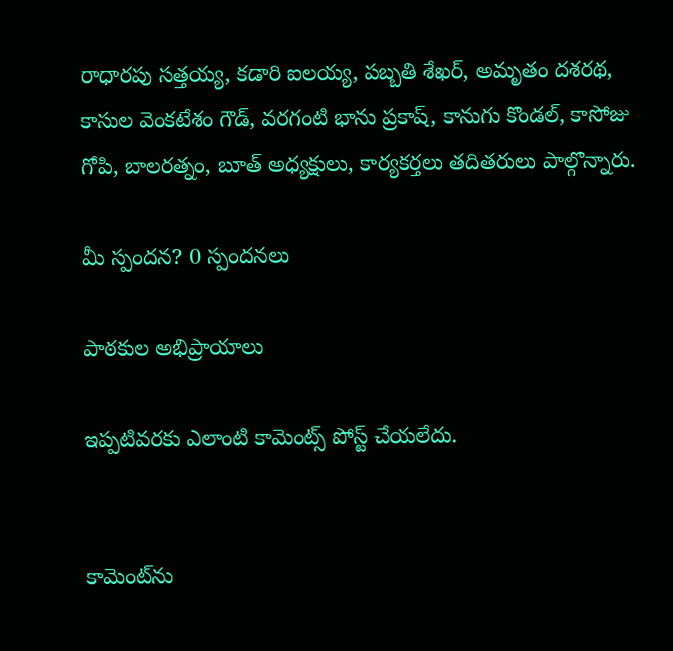రాధారపు సత్తయ్య, కడారి ఐలయ్య, పబ్బతి శేఖర్, అమృతం దశరథ, కాసుల వెంకటేశం గౌడ్, వరగంటి భాను ప్రకాష్, కానుగు కొండల్, కాసోజు గోపి, బాలరత్నం, బూత్ అధ్యక్షులు, కార్యకర్తలు తదితరులు పాల్గొన్నారు.

మీ స్పందన? 0 స్పందనలు

పాఠకుల అభిప్రాయాలు

ఇప్పటివరకు ఎలాంటి కామెంట్స్ పోస్ట్ చేయలేదు.


కామెంట్‌ను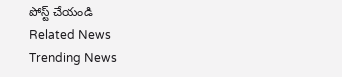పోస్ట్ చేయండి
Related News
Trending News